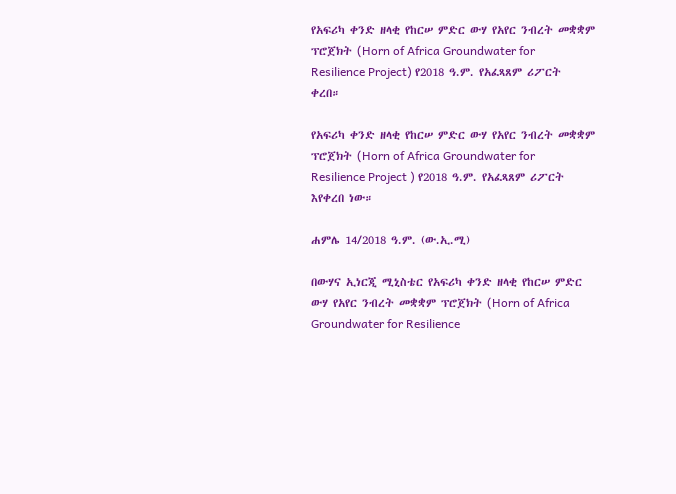የአፍሪካ ቀንድ ዘላቂ የከርሠ ምድር ውሃ የአየር ንብረት መቋቋም ፕሮጀክት (Horn of Africa Groundwater for Resilience Project) የ2018 ዓ.ም. የአፈጻጸም ሪፖርት ቀረበ።

የአፍሪካ ቀንድ ዘላቂ የከርሠ ምድር ውሃ የአየር ንብረት መቋቋም ፕሮጀክት (Horn of Africa Groundwater for Resilience Project ) የ2018 ዓ.ም. የአፈጻጸም ሪፖርት እየቀረበ ነው።

ሐምሌ 14/2018 ዓ.ም. (ው.ኢ.ሚ)

በውሃና ኢነርጂ ሚኒስቴር የአፍሪካ ቀንድ ዘላቂ የከርሠ ምድር ውሃ የአየር ንብረት መቋቋም ፕሮጀክት (Horn of Africa Groundwater for Resilience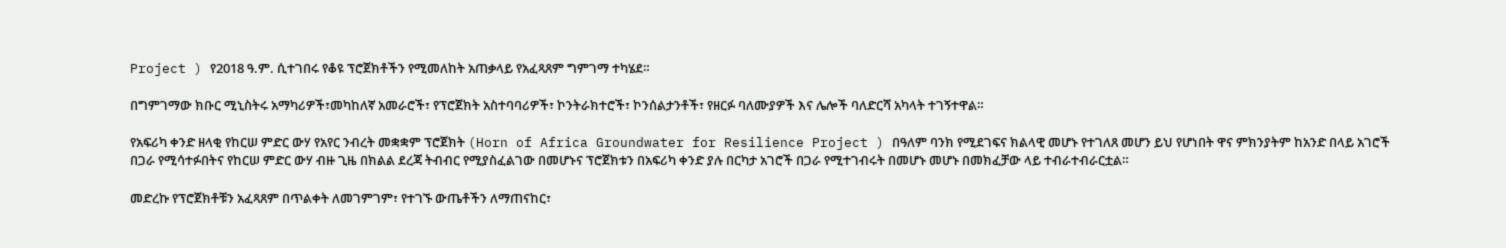Project ) የ2018 ዓ.ም. ሲተገበሩ የቆዩ ፕሮጀክቶችን የሚመለከት አጠቃላይ የአፈጻጸም ግምገማ ተካሄደ።

በግምገማው ክቡር ሚኒስትሩ አማካሪዎች፣መካከለኛ አመራሮች፣ የፕሮጀክት አስተባባሪዎች፣ ኮንትራክተሮች፣ ኮንሰልታንቶች፣ የዘርፉ ባለሙያዎች እና ሌሎች ባለድርሻ አካላት ተገኝተዋል።

የአፍሪካ ቀንድ ዘላቂ የከርሠ ምድር ውሃ የአየር ንብረት መቋቋም ፕሮጀክት (Horn of Africa Groundwater for Resilience Project ) በዓለም ባንክ የሚደገፍና ክልላዊ መሆኑ የተገለጸ መሆን ይህ የሆነበት ዋና ምክንያትም ከአንድ በላይ አገሮች በጋራ የሚሳተፉበትና የከርሠ ምድር ውሃ ብዙ ጊዜ በክልል ደረጃ ትብብር የሚያስፈልገው በመሆኑና ፕሮጀክቱን በአፍሪካ ቀንድ ያሉ በርካታ አገሮች በጋራ የሚተገብሩት በመሆኑ መሆኑ በመክፈቻው ላይ ተብራተብራርቷል።

መድረኩ የፕሮጀክቶቹን አፈጻጸም በጥልቀት ለመገምገም፣ የተገኙ ውጤቶችን ለማጠናከር፣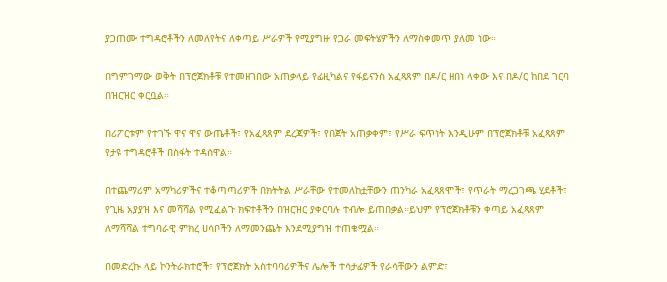ያጋጠሙ ተግዳሮቶችን ለመለየትና ለቀጣይ ሥራዎች የሚያግዙ የጋራ መፍትሄዎችን ለማስቀመጥ ያለመ ነው።

በግምገማው ወቅት በፕሮጀክቶቹ የተመዘገበው አጠቃላይ የፊዚካልና የፋይናንስ አፈጻጸም በዶ/ር ዘበነ ላቀው እና በዶ/ር ከበደ ገርባ በዝርዝር ቀርቧል።

በሪፖርቱም የተገኙ ዋና ዋና ውጤቶች፣ የአፈጻጸም ደረጃዎች፣ የበጀት አጠቃቀም፣ የሥራ ፍጥነት እንዲሁም በፕሮጀክቶቹ አፈጻጸም የታዩ ተግዳሮቶች በስፋት ተዳሰዋል።

በተጨማሪም አማካሪዎችና ተቆጣጣሪዎች በክትትል ሥራቸው የተመለከቷቸውን ጠንካራ አፈጻጸሞች፣ የጥራት ማረጋገጫ ሂደቶች፣ የጊዜ አያያዝ እና መሻሻል የሚፈልጉ ክፍተቶችን በዝርዝር ያቀርባሉ ተብሎ ይጠበቃል።ይህም የፕሮጀክቶቹን ቀጣይ አፈጻጸም ለማሻሻል ተግባራዊ ምክረ ሀሳቦችን ለማመንጨት እንደሚያግዝ ተጠቁሟል።

በመድረኩ ላይ ኮንትራክተሮች፣ የፕሮጀክት አስተባባሪዎችና ሌሎች ተሳታፊዎች የራሳቸውን ልምድ፣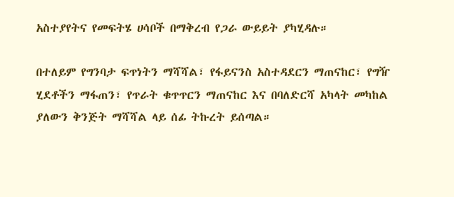አስተያየትና የመፍትሄ ሀሳቦች በማቅረብ የጋራ ውይይት ያካሂዳሉ።

በተለይም የግንባታ ፍጥነትን ማሻሻል፣ የፋይናንስ አስተዳደርን ማጠናከር፣ የግዥ ሂደቶችን ማፋጠን፣ የጥራት ቁጥጥርን ማጠናከር እና በባለድርሻ አካላት መካከል ያለውን ቅንጅት ማሻሻል ላይ ሰፊ ትኩረት ይሰጣል።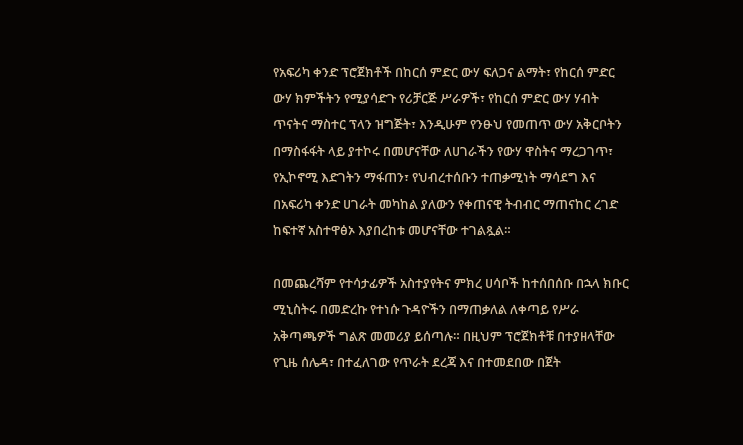የአፍሪካ ቀንድ ፕሮጀክቶች በከርሰ ምድር ውሃ ፍለጋና ልማት፣ የከርሰ ምድር ውሃ ክምችትን የሚያሳድጉ የሪቻርጅ ሥራዎች፣ የከርሰ ምድር ውሃ ሃብት ጥናትና ማስተር ፕላን ዝግጅት፣ እንዲሁም የንፁህ የመጠጥ ውሃ አቅርቦትን በማስፋፋት ላይ ያተኮሩ በመሆናቸው ለሀገራችን የውሃ ዋስትና ማረጋገጥ፣ የኢኮኖሚ እድገትን ማፋጠን፣ የህብረተሰቡን ተጠቃሚነት ማሳደግ እና በአፍሪካ ቀንድ ሀገራት መካከል ያለውን የቀጠናዊ ትብብር ማጠናከር ረገድ ከፍተኛ አስተዋፅኦ እያበረከቱ መሆናቸው ተገልጿል።

በመጨረሻም የተሳታፊዎች አስተያየትና ምክረ ሀሳቦች ከተሰበሰቡ በኋላ ክቡር ሚኒስትሩ በመድረኩ የተነሱ ጉዳዮችን በማጠቃለል ለቀጣይ የሥራ አቅጣጫዎች ግልጽ መመሪያ ይሰጣሉ። በዚህም ፕሮጀክቶቹ በተያዘላቸው የጊዜ ሰሌዳ፣ በተፈለገው የጥራት ደረጃ እና በተመደበው በጀት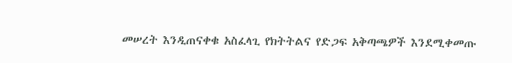መሠረት እንዲጠናቀቁ አስፈላጊ የክትትልና የድጋፍ አቅጣጫዎች እንደሚቀመጡ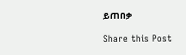ይጠበቃ

Share this Post